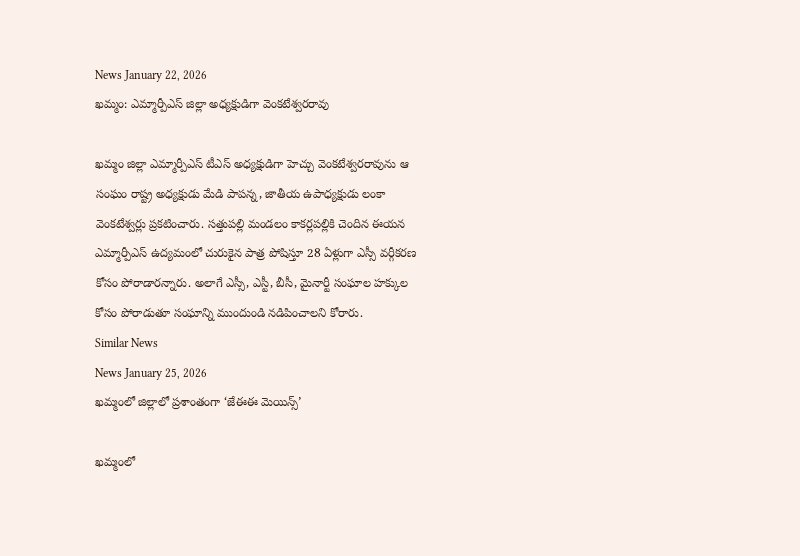News January 22, 2026
ఖమ్మం: ఎమ్మార్పీఎస్ జిల్లా అధ్యక్షుడిగా వెంకటేశ్వరరావు

ఖమ్మం జిల్లా ఎమ్మార్పీఎస్ టీఎస్ అధ్యక్షుడిగా హెచ్చు వెంకటేశ్వరరావును ఆ సంఘం రాష్ట్ర అధ్యక్షుడు మేడి పాపన్న, జాతీయ ఉపాధ్యక్షుడు లంకా వెంకటేశ్వర్లు ప్రకటించారు. సత్తుపల్లి మండలం కాకర్లపల్లికి చెందిన ఈయన ఎమ్మార్పీఎస్ ఉద్యమంలో చురుకైన పాత్ర పోషిస్తూ 28 ఏళ్లుగా ఎస్సీ వర్గీకరణ కోసం పోరాడారన్నారు. అలాగే ఎస్సీ, ఎస్టీ, బీసీ, మైనార్టీ సంఘాల హక్కుల కోసం పోరాడుతూ సంఘాన్ని ముందుండి నడిపించాలని కోరారు.
Similar News
News January 25, 2026
ఖమ్మంలో జిల్లాలో ప్రశాంతంగా ‘జేఈఈ మెయిన్స్’

ఖమ్మంలో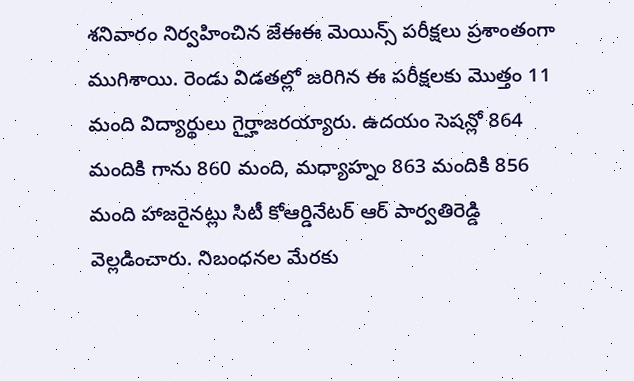శనివారం నిర్వహించిన జేఈఈ మెయిన్స్ పరీక్షలు ప్రశాంతంగా ముగిశాయి. రెండు విడతల్లో జరిగిన ఈ పరీక్షలకు మొత్తం 11 మంది విద్యార్థులు గైర్హాజరయ్యారు. ఉదయం సెషన్లో 864 మందికి గాను 860 మంది, మధ్యాహ్నం 863 మందికి 856 మంది హాజరైనట్లు సిటీ కోఆర్డినేటర్ ఆర్ పార్వతిరెడ్డి వెల్లడించారు. నిబంధనల మేరకు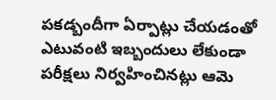పకడ్బందీగా ఏర్పాట్లు చేయడంతో ఎటువంటి ఇబ్బందులు లేకుండా పరీక్షలు నిర్వహించినట్లు ఆమె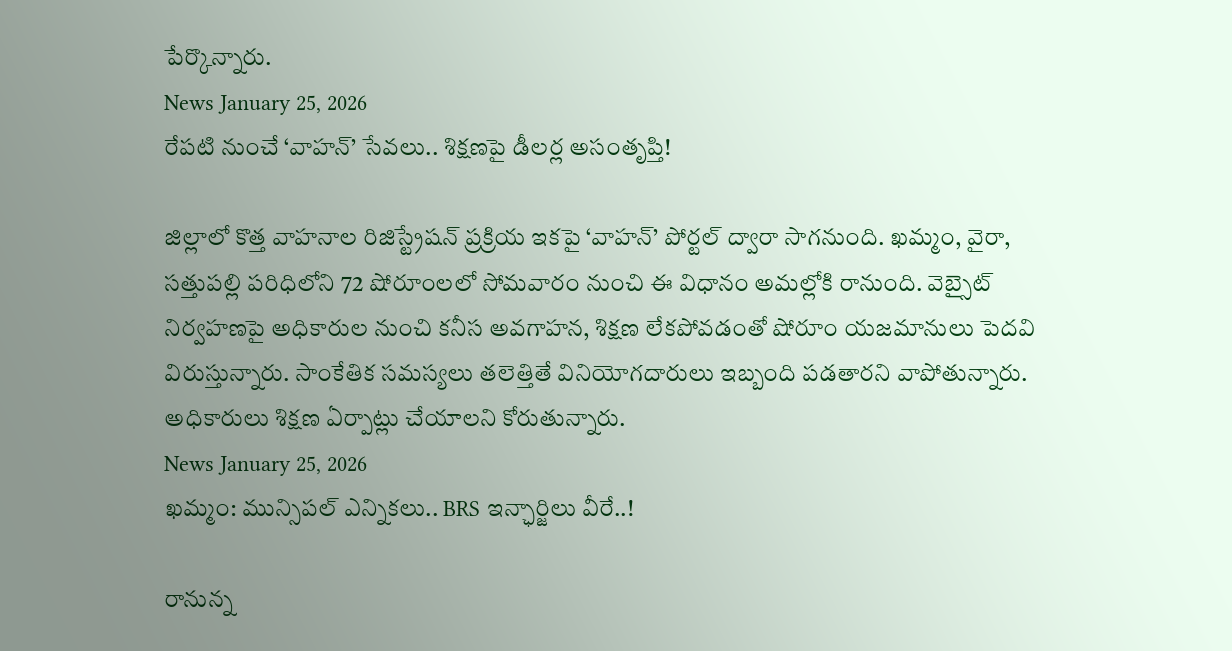పేర్కొన్నారు.
News January 25, 2026
రేపటి నుంచే ‘వాహన్’ సేవలు.. శిక్షణపై డీలర్ల అసంతృప్తి!

జిల్లాలో కొత్త వాహనాల రిజిస్ట్రేషన్ ప్రక్రియ ఇకపై ‘వాహన్’ పోర్టల్ ద్వారా సాగనుంది. ఖమ్మం, వైరా, సత్తుపల్లి పరిధిలోని 72 షోరూంలలో సోమవారం నుంచి ఈ విధానం అమల్లోకి రానుంది. వెబ్సైట్ నిర్వహణపై అధికారుల నుంచి కనీస అవగాహన, శిక్షణ లేకపోవడంతో షోరూం యజమానులు పెదవి విరుస్తున్నారు. సాంకేతిక సమస్యలు తలెత్తితే వినియోగదారులు ఇబ్బంది పడతారని వాపోతున్నారు. అధికారులు శిక్షణ ఏర్పాట్లు చేయాలని కోరుతున్నారు.
News January 25, 2026
ఖమ్మం: మున్సిపల్ ఎన్నికలు.. BRS ఇన్ఛార్జిలు వీరే..!

రానున్న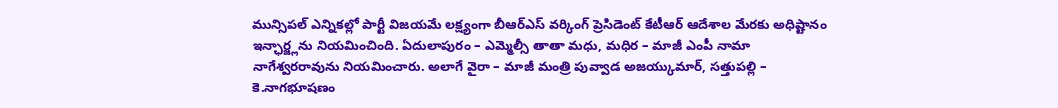మున్సిపల్ ఎన్నికల్లో పార్టీ విజయమే లక్ష్యంగా బీఆర్ఎస్ వర్కింగ్ ప్రెసిడెంట్ కేటీఆర్ ఆదేశాల మేరకు అధిష్టానం ఇన్ఛార్జ్లను నియమించింది. ఏదులాపురం – ఎమ్మెల్సీ తాతా మధు, మధిర – మాజీ ఎంపీ నామా నాగేశ్వరరావును నియమించారు. అలాగే వైరా – మాజీ మంత్రి పువ్వాడ అజయ్కుమార్, సత్తుపల్లి – కె.నాగభూషణం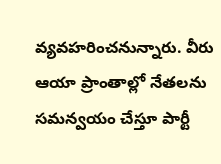వ్యవహరించనున్నారు. వీరు ఆయా ప్రాంతాల్లో నేతలను సమన్వయం చేస్తూ పార్టీ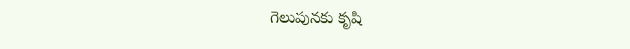గెలుపునకు కృషి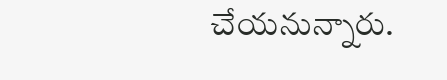చేయనున్నారు.